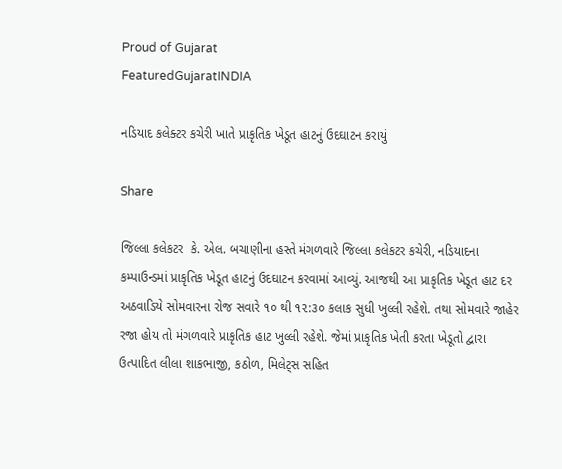Proud of Gujarat
FeaturedGujaratINDIA

નડિયાદ કલેક્ટર કચેરી ખાતે પ્રાકૃતિક ખેડૂત હાટનું ઉદઘાટન કરાયું

Share

જિલ્લા કલેકટર  કે. એલ. બચાણીના હસ્તે મંગળવારે જિલ્લા કલેકટર કચેરી, નડિયાદના કમ્પાઉન્ડમાં પ્રાકૃતિક ખેડૂત હાટનું ઉદઘાટન કરવામાં આવ્યું. આજથી આ પ્રાકૃતિક ખેડૂત હાટ દર અઠવાડિયે સોમવારના રોજ સવારે ૧૦ થી ૧૨:૩૦ કલાક સુધી ખુલ્લી રહેશે. તથા સોમવારે જાહેર રજા હોય તો મંગળવારે પ્રાકૃતિક હાટ ખુલ્લી રહેશે. જેમાં પ્રાકૃતિક ખેતી કરતા ખેડૂતો દ્વારા ઉત્પાદિત લીલા શાકભાજી, કઠોળ, મિલેટ્સ સહિત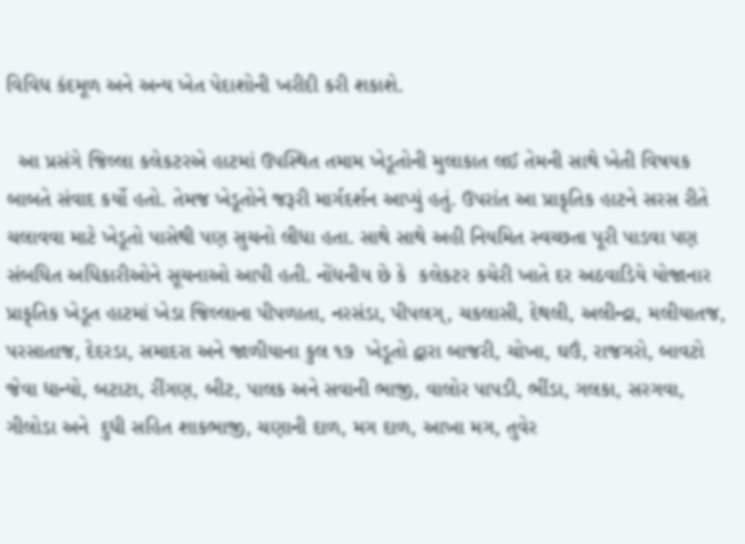વિવિધ કંદમૂળ અને અન્ય ખેત પેદાશોની ખરીદી કરી શકાશે.

  આ પ્રસંગે જિલ્લા કલેકટરએ હાટમાં ઉપસ્થિત તમામ ખેડૂતોની મુલાકાત લઈ તેમની સાથે ખેતી વિષયક બાબતે સંવાદ કર્યો હતો. તેમજ ખેડૂતોને જરૂરી માર્ગદર્શન આપ્યું હતું. ઉપરાંત આ પ્રાકૃતિક હાટને સરસ રીતે ચલાવવા માટે ખેડૂતો પાસેથી પણ સુચનો લીધા હતા. સાથે સાથે અહી નિયમિત સ્વચ્છતા પૂરી પાડવા પણ સંબધિત અધિકારીઓને સૂચનાઓ આપી હતી. નોંધનીય છે કે  કલેકટર કચેરી ખાતે દર અઠવાડિયે યોજાનાર પ્રાકૃતિક ખેડૂત હાટમાં ખેડા જિલ્લાના પીપળાતા, નરસંડા, પીપલગ્, ચકલાસી, દેથલી, અલીન્દ્રા, મલીયાતજ, પરસાતાજ, દેદરડા, સમાદરા અને જાળીયાના કુલ ૧૭  ખેડૂતો દ્વારા બાજરી, ચોખા, ઘઉં, રાજગરો, બાવટો જેવા ધાન્યો, બટાટા, રીંગણ, બીટ, પાલક અને સવાની ભાજી, વાલોર પાપડી, ભીંડા, ગલકા, સરગવા, ગીલોડા અને  દુધી સહિત શાકભાજી, ચણાની દાળ, મગ દાળ, આખા મગ, તુવેર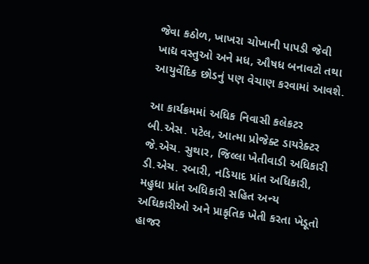જેવા કઠોળ, ખાખરા ચોખાની પાપડી જેવી ખાદ્ય વસ્તુઓ અને મધ, ઔષધ બનાવટો તથા આયુર્વેદિક છોડનું પણ વેચાણ કરવામાં આવશે.

આ કાર્યક્રમમાં અધિક નિવાસી કલેકટર  બી.એસ. પટેલ, આત્મા પ્રોજેક્ટ ડાયરેક્ટર  જે.એચ. સુથાર, જિલ્લા ખેતીવાડી અધિકારી  ડી.એચ. રબારી, નડિયાદ પ્રાંત અધિકારી, મહુધા પ્રાંત અધિકારી સહિત અન્ય અઘિકારીઓ અને પ્રાકૃતિક ખેતી કરતા ખેડૂતો હાજર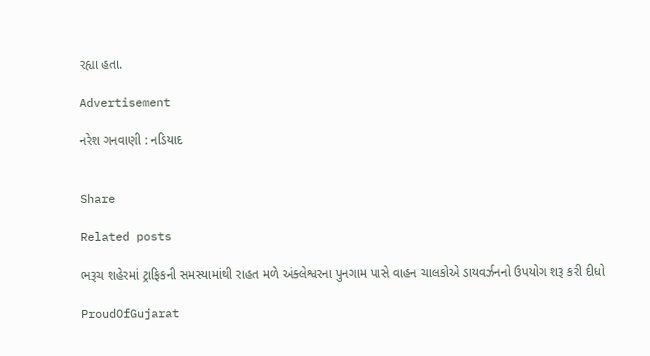રહ્યા હતા.

Advertisement

નરેશ ગનવાણી : નડિયાદ


Share

Related posts

ભરૂચ શહેરમાં ટ્રાફિકની સમસ્યામાંથી રાહત મળે અંક્લેશ્વરના પુનગામ પાસે વાહન ચાલકોએ ડાયવર્ઝનનો ઉપયોગ શરૂ કરી દીધો

ProudOfGujarat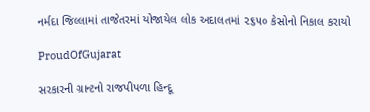નર્મદા જિલ્લામાં તાજેતરમાં યોજાયેલ લોક અદાલતમાં ૨૬૫૦ કેસોનો નિકાલ કરાયો

ProudOfGujarat

સરકારની ગ્રાન્ટનો રાજપીપળા હિન્દૂ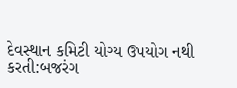દેવસ્થાન કમિટી યોગ્ય ઉપયોગ નથી કરતી:બજરંગ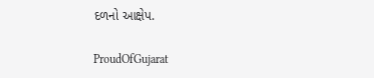દળનો આક્ષેપ.

ProudOfGujarat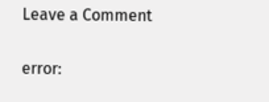Leave a Comment

error: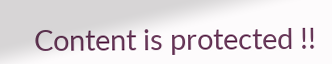Content is protected !!